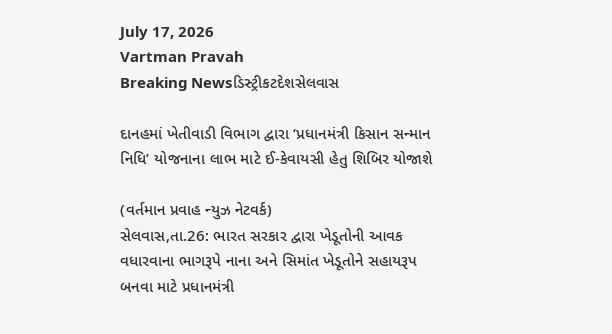July 17, 2026
Vartman Pravah
Breaking Newsડિસ્ટ્રીકટદેશસેલવાસ

દાનહમાં ખેતીવાડી વિભાગ દ્વારા ‘પ્રધાનમંત્રી કિસાન સન્‍માન નિધિ’ યોજનાના લાભ માટે ઈ-કેવાયસી હેતુ શિબિર યોજાશે

(વર્તમાન પ્રવાહ ન્‍યુઝ નેટવર્ક)
સેલવાસ,તા.26: ભારત સરકાર દ્વારા ખેડૂતોની આવક વધારવાના ભાગરૂપે નાના અને સિમાંત ખેડૂતોને સહાયરૂપ બનવા માટે પ્રધાનમંત્રી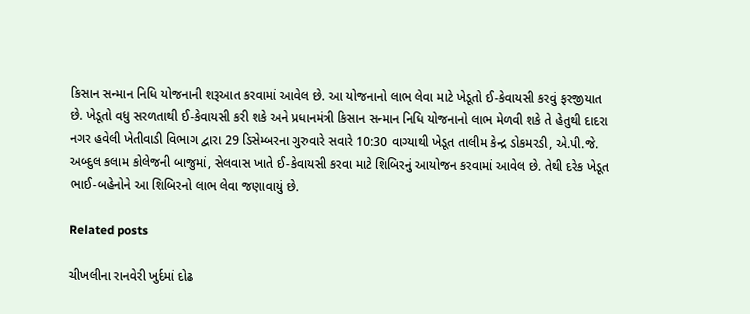કિસાન સન્‍માન નિધિ યોજનાની શરૂઆત કરવામાં આવેલ છે. આ યોજનાનો લાભ લેવા માટે ખેડૂતો ઈ-કેવાયસી કરવું ફરજીયાત છે. ખેડૂતો વધુ સરળતાથી ઈ-કેવાયસી કરી શકે અને પ્રધાનમંત્રી કિસાન સન્‍માન નિધિ યોજનાનો લાભ મેળવી શકે તે હેતુથી દાદરા નગર હવેલી ખેતીવાડી વિભાગ દ્વારા 29 ડિસેમ્‍બરના ગુરુવારે સવારે 10:30 વાગ્‍યાથી ખેડૂત તાલીમ કેન્‍દ્ર ડોકમરડી, એ.પી.જે. અબ્‍દુલ કલામ કોલેજની બાજુમાં, સેલવાસ ખાતે ઈ-કેવાયસી કરવા માટે શિબિરનું આયોજન કરવામાં આવેલ છે. તેથી દરેક ખેડૂત ભાઈ-બહેનોને આ શિબિરનો લાભ લેવા જણાવાયું છે.

Related posts

ચીખલીના રાનવેરી ખુર્દમાં દોઢ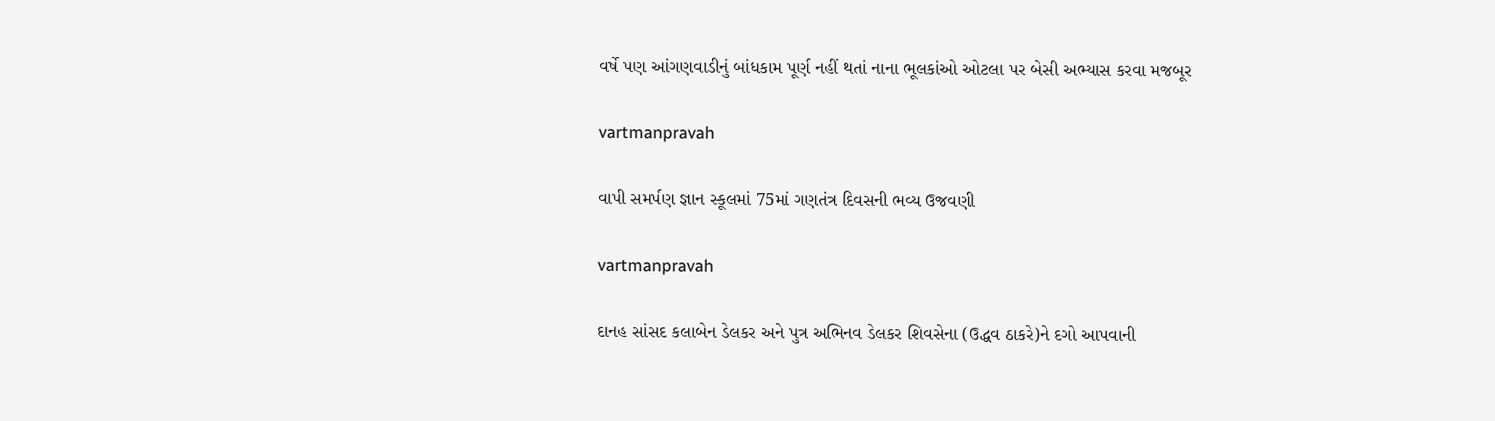વર્ષે પણ આંગણવાડીનું બાંધકામ પૂર્ણ નહીં થતાં નાના ભૂલકાંઓ ઓટલા પર બેસી અભ્‍યાસ કરવા મજબૂર

vartmanpravah

વાપી સમર્પણ જ્ઞાન સ્‍કૂલમાં 75માં ગણતંત્ર દિવસની ભવ્‍ય ઉજવણી

vartmanpravah

દાનહ સાંસદ કલાબેન ડેલકર અને પુત્ર અભિનવ ડેલકર શિવસેના (ઉદ્ધવ ઠાકરે)ને દગો આપવાની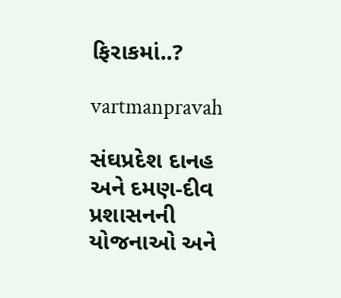ફિરાકમાં..?

vartmanpravah

સંઘપ્રદેશ દાનહ અને દમણ-દીવ પ્રશાસનની યોજનાઓ અને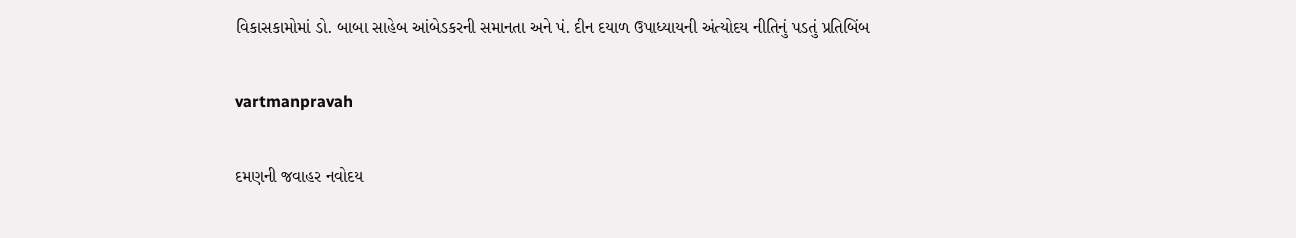વિકાસકામોમાં ડો. બાબા સાહેબ આંબેડકરની સમાનતા અને પં. દીન દયાળ ઉપાધ્‍યાયની અંત્‍યોદય નીતિનું પડતું પ્રતિબિંબ

vartmanpravah

દમણની જવાહર નવોદય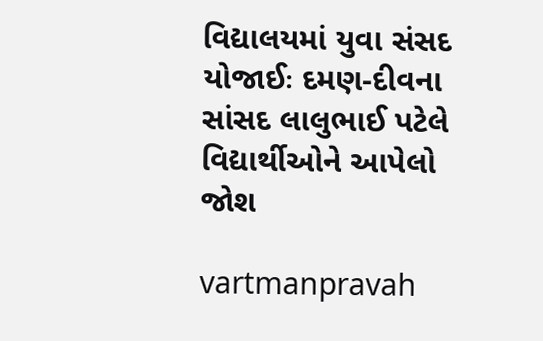વિદ્યાલયમાં યુવા સંસદ યોજાઈઃ દમણ-દીવના સાંસદ લાલુભાઈ પટેલે વિદ્યાર્થીઓને આપેલો જોશ

vartmanpravah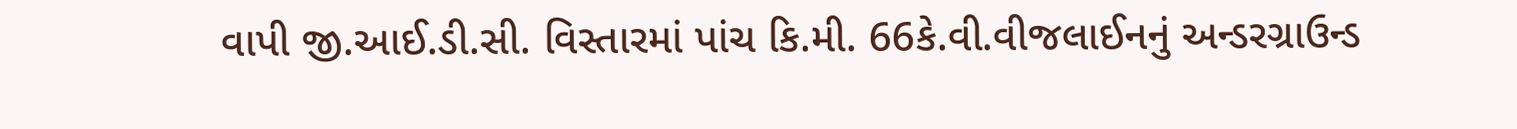વાપી જી.આઈ.ડી.સી. વિસ્‍તારમાં પાંચ કિ.મી. 66કે.વી.વીજલાઈનનું અન્‍ડરગ્રાઉન્‍ડ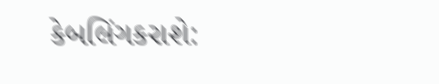કેબલિંગકરાશે: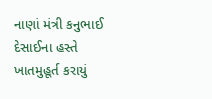નાણાં મંત્રી કનુભાઈ દેસાઈના હસ્‍તે ખાતમુહૂર્ત કરાયું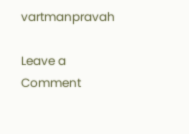vartmanpravah

Leave a Comment